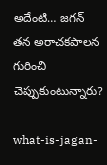అదేంటి… జగన్‌ తన అరాచకపాలన గురించి చెప్పుకుంటున్నారు?

what-is-jagan-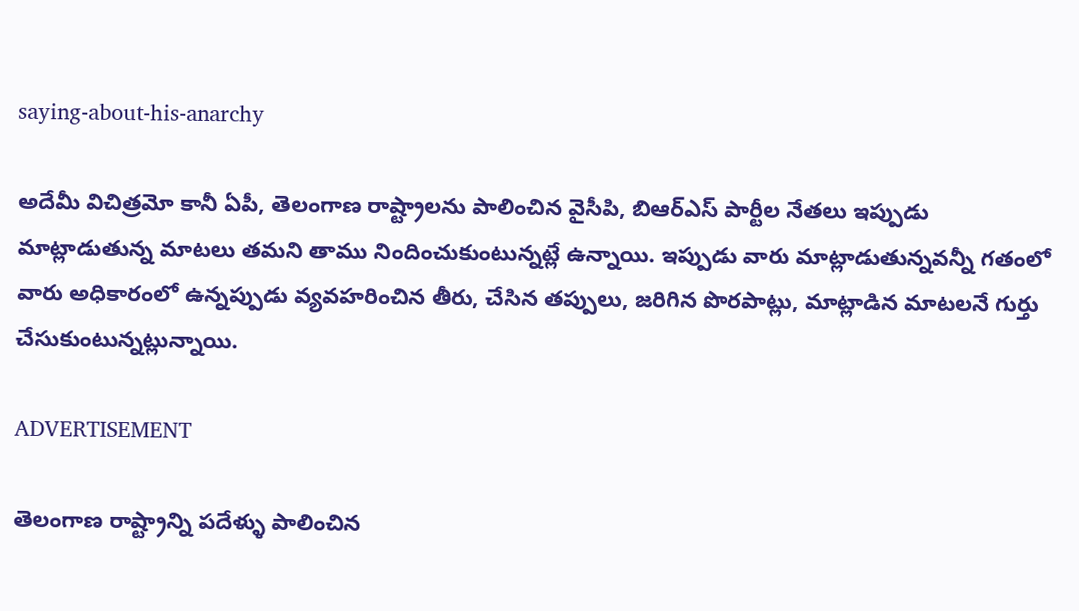saying-about-his-anarchy

అదేమీ విచిత్రమో కానీ ఏపీ, తెలంగాణ రాష్ట్రాలను పాలించిన వైసీపి, బిఆర్ఎస్ పార్టీల నేతలు ఇప్పుడు మాట్లాడుతున్న మాటలు తమని తాము నిందించుకుంటున్నట్లే ఉన్నాయి. ఇప్పుడు వారు మాట్లాడుతున్నవన్నీ గతంలో వారు అధికారంలో ఉన్నప్పుడు వ్యవహరించిన తీరు, చేసిన తప్పులు, జరిగిన పొరపాట్లు, మాట్లాడిన మాటలనే గుర్తు చేసుకుంటున్నట్లున్నాయి.

ADVERTISEMENT

తెలంగాణ రాష్ట్రాన్ని పదేళ్ళు పాలించిన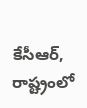కేసీఆర్‌, రాష్ట్రంలో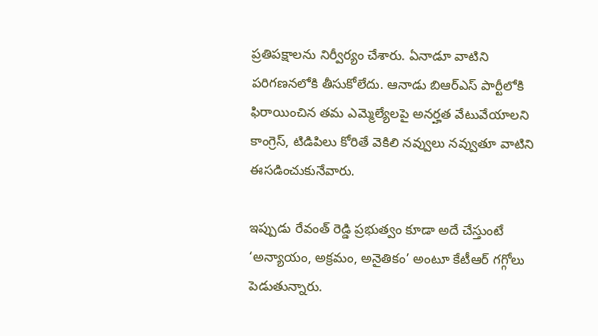ప్రతిపక్షాలను నిర్వీర్యం చేశారు. ఏనాడూ వాటిని పరిగణనలోకి తీసుకోలేదు. ఆనాడు బిఆర్ఎస్ పార్టీలోకి ఫిరాయించిన తమ ఎమ్మెల్యేలపై అనర్హత వేటువేయాలని కాంగ్రెస్‌, టిడిపిలు కోరితే వెకిలి నవ్వులు నవ్వుతూ వాటిని ఈసడించుకునేవారు.

ఇప్పుడు రేవంత్‌ రెడ్డి ప్రభుత్వం కూడా అదే చేస్తుంటే ‘అన్యాయం, అక్రమం, అనైతికం’ అంటూ కేటీఆర్‌ గగ్గోలు పెడుతున్నారు.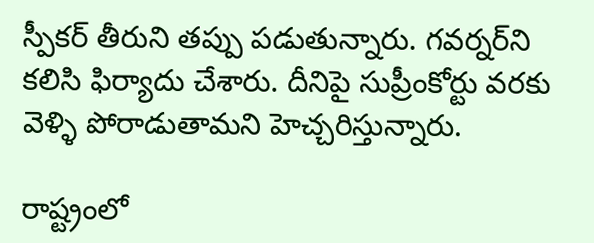స్పీకర్‌ తీరుని తప్పు పడుతున్నారు. గవర్నర్‌ని కలిసి ఫిర్యాదు చేశారు. దీనిపై సుప్రీంకోర్టు వరకు వెళ్ళి పోరాడుతామని హెచ్చరిస్తున్నారు.

రాష్ట్రంలో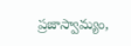ప్రజాస్వామ్యం,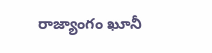రాజ్యాంగం ఖూనీ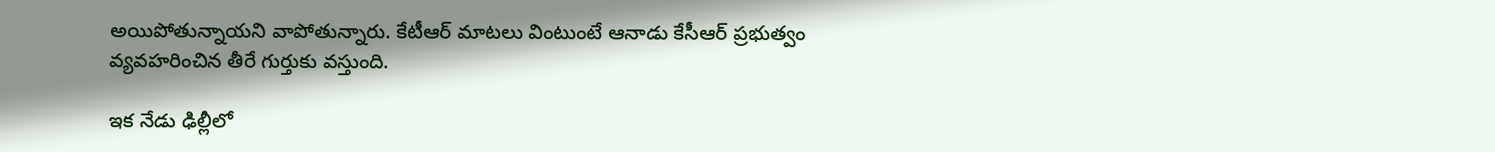అయిపోతున్నాయని వాపోతున్నారు. కేటీఆర్‌ మాటలు వింటుంటే ఆనాడు కేసీఆర్‌ ప్రభుత్వం వ్యవహరించిన తీరే గుర్తుకు వస్తుంది.

ఇక నేడు ఢిల్లీలో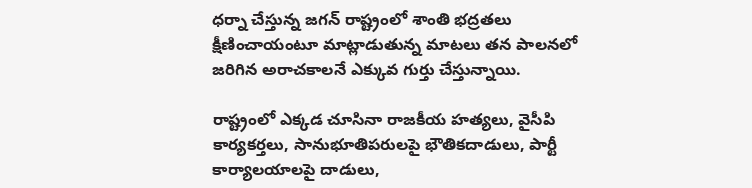ధర్నా చేస్తున్న జగన్‌ రాష్ట్రంలో శాంతి భద్రతలు క్షీణించాయంటూ మాట్లాడుతున్న మాటలు తన పాలనలో జరిగిన అరాచకాలనే ఎక్కువ గుర్తు చేస్తున్నాయి.

రాష్ట్రంలో ఎక్కడ చూసినా రాజకీయ హత్యలు, వైసీపి కార్యకర్తలు, సానుభూతిపరులపై భౌతికదాడులు, పార్టీ కార్యాలయాలపై దాడులు,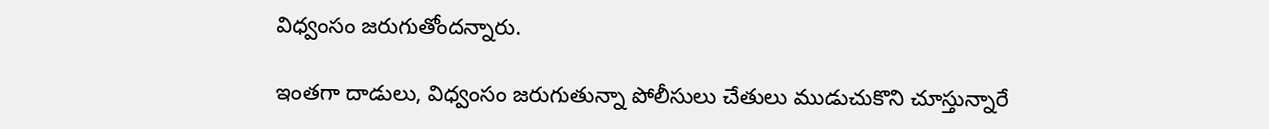విధ్వంసం జరుగుతోందన్నారు.

ఇంతగా దాడులు, విధ్వంసం జరుగుతున్నా పోలీసులు చేతులు ముడుచుకొని చూస్తున్నారే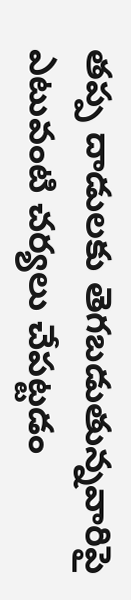తప్ప దాడులకు తెగబడుతున్నవారిపై ఎటువంటి చర్యలు చేపట్టడం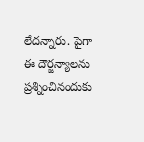లేదన్నారు. పైగా ఈ దౌర్జన్యాలను ప్రశ్నించినందుకు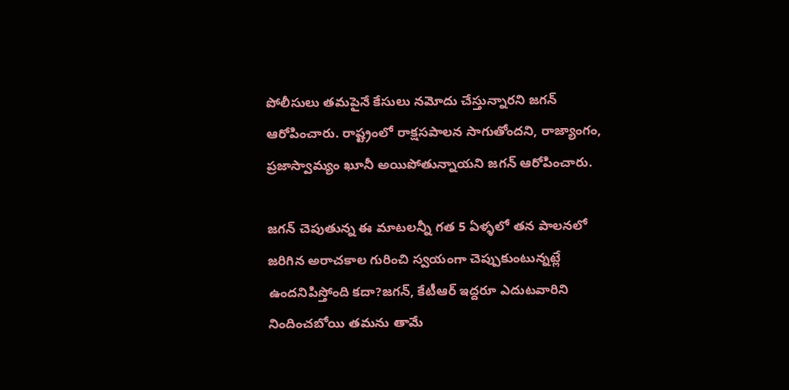పోలీసులు తమపైనే కేసులు నమోదు చేస్తున్నారని జగన్‌ ఆరోపించారు. రాష్ట్రంలో రాక్షసపాలన సాగుతోందని, రాజ్యాంగం, ప్రజాస్వామ్యం ఖూనీ అయిపోతున్నాయని జగన్‌ ఆరోపించారు.

జగన్‌ చెపుతున్న ఈ మాటలన్నీ గత 5 ఏళ్ళలో తన పాలనలో జరిగిన అరాచకాల గురించి స్వయంగా చెప్పుకుంటున్నట్లే ఉందనిపిస్తోంది కదా?జగన్, కేటీఆర్‌ ఇద్దరూ ఎదుటవారిని నిందించబోయి తమను తామే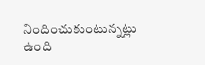నిందించుకుంటున్నట్లు ఉంది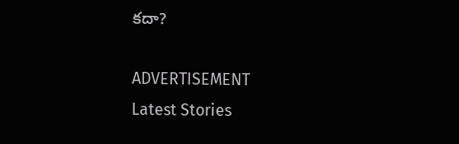కదా?

ADVERTISEMENT
Latest Stories